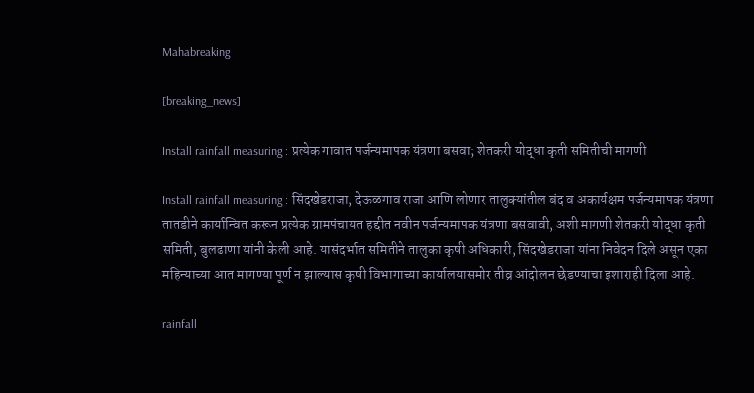Mahabreaking

[breaking_news]

Install rainfall measuring : प्रत्येक गावात पर्जन्यमापक यंत्रणा बसवा; शेतकरी योद्धा कृती समितीची मागणी

Install rainfall measuring : सिंदखेडराजा, देऊळगाव राजा आणि लोणार तालुक्यांतील बंद व अकार्यक्षम पर्जन्यमापक यंत्रणा तातडीने कार्यान्वित करून प्रत्येक ग्रामपंचायत हद्दीत नवीन पर्जन्यमापक यंत्रणा बसवावी, अशी मागणी शेतकरी योद्धा कृती समिती, बुलढाणा यांनी केली आहे. यासंदर्भात समितीने तालुका कृषी अधिकारी, सिंदखेडराजा यांना निवेदन दिले असून एका महिन्याच्या आत मागण्या पूर्ण न झाल्यास कृषी विभागाच्या कार्यालयासमोर तीव्र आंदोलन छेडण्याचा इशाराही दिला आहे.

rainfall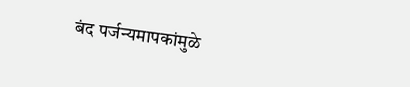बंद पर्जन्यमापकांमुळे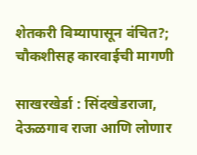शेतकरी विम्यापासून वंचित?; चौकशीसह कारवाईची मागणी

साखरखेर्डा : सिंदखेडराजा, देऊळगाव राजा आणि लोणार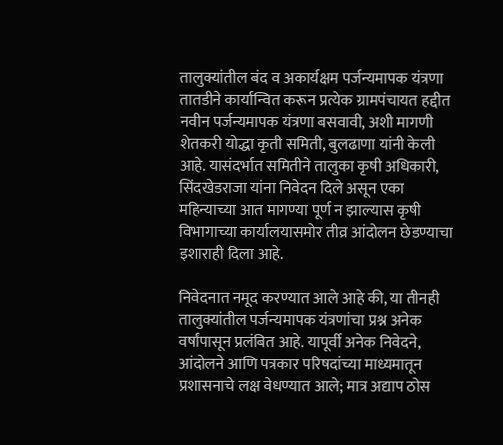तालुक्यांतील बंद व अकार्यक्षम पर्जन्यमापक यंत्रणा तातडीने कार्यान्वित करून प्रत्येक ग्रामपंचायत हद्दीत नवीन पर्जन्यमापक यंत्रणा बसवावी, अशी मागणी शेतकरी योद्धा कृती समिती, बुलढाणा यांनी केली आहे. यासंदर्भात समितीने तालुका कृषी अधिकारी, सिंदखेडराजा यांना निवेदन दिले असून एका महिन्याच्या आत मागण्या पूर्ण न झाल्यास कृषी विभागाच्या कार्यालयासमोर तीव्र आंदोलन छेडण्याचा इशाराही दिला आहे.

निवेदनात नमूद करण्यात आले आहे की, या तीनही तालुक्यांतील पर्जन्यमापक यंत्रणांचा प्रश्न अनेक वर्षांपासून प्रलंबित आहे. यापूर्वी अनेक निवेदने, आंदोलने आणि पत्रकार परिषदांच्या माध्यमातून प्रशासनाचे लक्ष वेधण्यात आले; मात्र अद्याप ठोस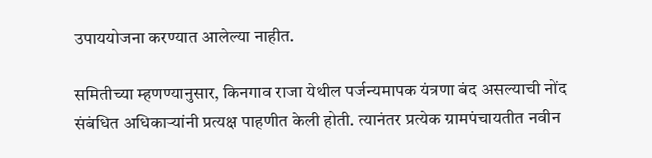उपाययोजना करण्यात आलेल्या नाहीत.

समितीच्या म्हणण्यानुसार, किनगाव राजा येथील पर्जन्यमापक यंत्रणा बंद असल्याची नोंद संबंधित अधिकाऱ्यांनी प्रत्यक्ष पाहणीत केली होती. त्यानंतर प्रत्येक ग्रामपंचायतीत नवीन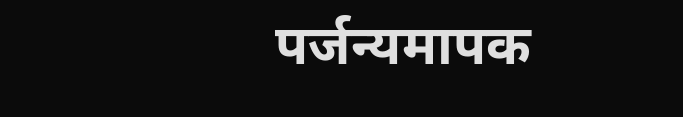पर्जन्यमापक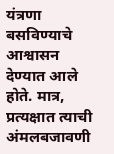यंत्रणा बसविण्याचे आश्वासन देण्यात आले होते. मात्र, प्रत्यक्षात त्याची अंमलबजावणी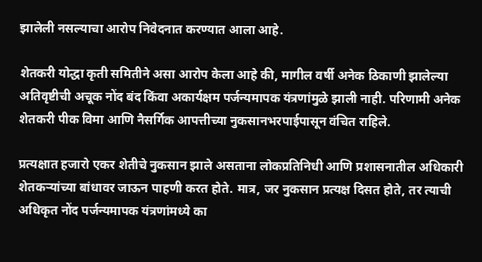झालेली नसल्याचा आरोप निवेदनात करण्यात आला आहे.

शेतकरी योद्धा कृती समितीने असा आरोप केला आहे की, मागील वर्षी अनेक ठिकाणी झालेल्या अतिवृष्टीची अचूक नोंद बंद किंवा अकार्यक्षम पर्जन्यमापक यंत्रणांमुळे झाली नाही. परिणामी अनेक शेतकरी पीक विमा आणि नैसर्गिक आपत्तीच्या नुकसानभरपाईपासून वंचित राहिले.

प्रत्यक्षात हजारो एकर शेतीचे नुकसान झाले असताना लोकप्रतिनिधी आणि प्रशासनातील अधिकारी शेतकऱ्यांच्या बांधावर जाऊन पाहणी करत होते. मात्र, जर नुकसान प्रत्यक्ष दिसत होते, तर त्याची अधिकृत नोंद पर्जन्यमापक यंत्रणांमध्ये का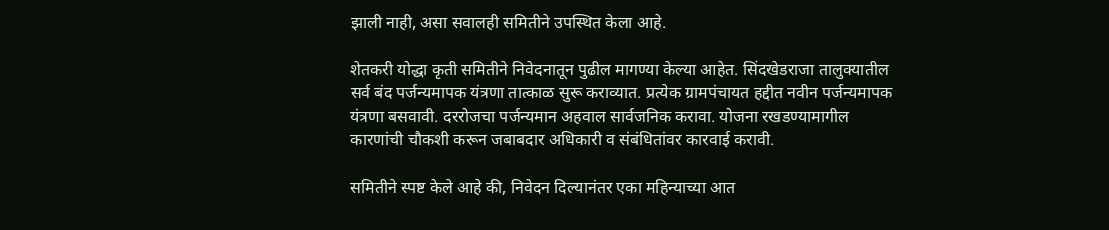झाली नाही, असा सवालही समितीने उपस्थित केला आहे.

शेतकरी योद्धा कृती समितीने निवेदनातून पुढील मागण्या केल्या आहेत. सिंदखेडराजा तालुक्यातील सर्व बंद पर्जन्यमापक यंत्रणा तात्काळ सुरू कराव्यात. प्रत्येक ग्रामपंचायत हद्दीत नवीन पर्जन्यमापक यंत्रणा बसवावी. दररोजचा पर्जन्यमान अहवाल सार्वजनिक करावा. योजना रखडण्यामागील कारणांची चौकशी करून जबाबदार अधिकारी व संबंधितांवर कारवाई करावी.

समितीने स्पष्ट केले आहे की, निवेदन दिल्यानंतर एका महिन्याच्या आत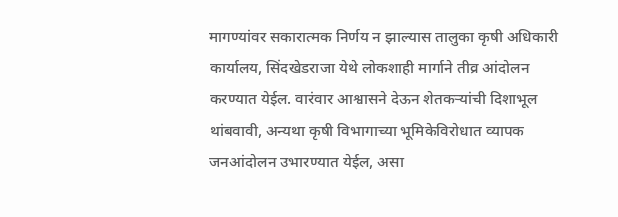मागण्यांवर सकारात्मक निर्णय न झाल्यास तालुका कृषी अधिकारी कार्यालय, सिंदखेडराजा येथे लोकशाही मार्गाने तीव्र आंदोलन करण्यात येईल. वारंवार आश्वासने देऊन शेतकऱ्यांची दिशाभूल थांबवावी, अन्यथा कृषी विभागाच्या भूमिकेविरोधात व्यापक जनआंदोलन उभारण्यात येईल, असा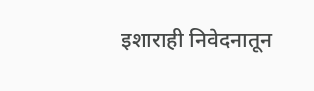इशाराही निवेदनातून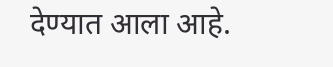देण्यात आला आहे.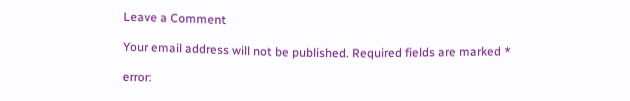Leave a Comment

Your email address will not be published. Required fields are marked *

error: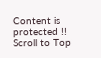Content is protected !!
Scroll to Top